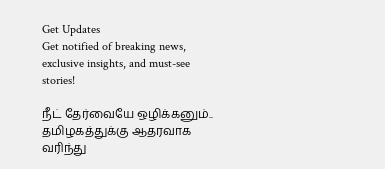Get Updates
Get notified of breaking news, exclusive insights, and must-see stories!

நீட் தேர்வையே ஒழிக்கனும்.. தமிழகத்துக்கு ஆதரவாக வரிந்து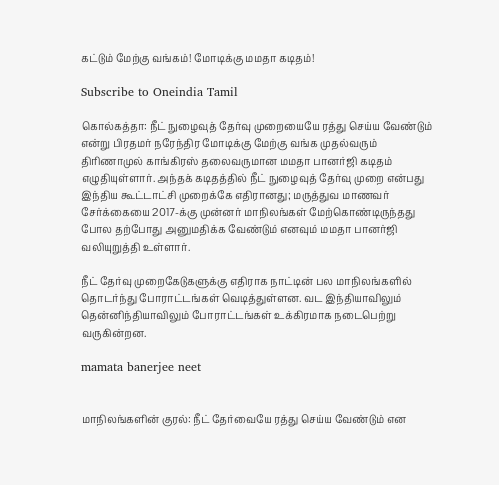கட்டும் மேற்கு வங்கம்! மோடிக்கு மமதா கடிதம்!

Subscribe to Oneindia Tamil

கொல்கத்தா: நீட் நுழைவுத் தேர்வு முறையையே ரத்து செய்ய வேண்டும் என்று பிரதமர் நரேந்திர மோடிக்கு மேற்கு வங்க முதல்வரும் திரிணாமுல் காங்கிரஸ் தலைவருமான மமதா பானர்ஜி கடிதம் எழுதியுள்ளார். அந்தக் கடிதத்தில் நீட் நுழைவுத் தேர்வு முறை என்பது இந்திய கூட்டாட்சி முறைக்கே எதிரானது; மருத்துவ மாணவர் சேர்க்கையை 2017-க்கு முன்னர் மாநிலங்கள் மேற்கொண்டிருந்தது போல தற்போது அனுமதிக்க வேண்டும் எனவும் மமதா பானர்ஜி வலியுறுத்தி உள்ளார்.

நீட் தேர்வு முறைகேடுகளுக்கு எதிராக நாட்டின் பல மாநிலங்களில் தொடர்ந்து போராட்டங்கள் வெடித்துள்ளன. வட இந்தியாவிலும் தென்னிந்தியாவிலும் போராட்டங்கள் உக்கிரமாக நடைபெற்று வருகின்றன.

mamata banerjee neet


மாநிலங்களின் குரல்: நீட் தேர்வையே ரத்து செய்ய வேண்டும் என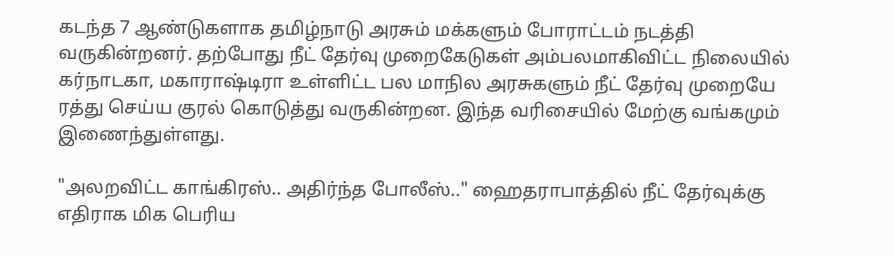கடந்த 7 ஆண்டுகளாக தமிழ்நாடு அரசும் மக்களும் போராட்டம் நடத்தி வருகின்றனர். தற்போது நீட் தேர்வு முறைகேடுகள் அம்பலமாகிவிட்ட நிலையில் கர்நாடகா, மகாராஷ்டிரா உள்ளிட்ட பல மாநில அரசுகளும் நீட் தேர்வு முறையே ரத்து செய்ய குரல் கொடுத்து வருகின்றன. இந்த வரிசையில் மேற்கு வங்கமும் இணைந்துள்ளது.

"அலறவிட்ட காங்கிரஸ்.. அதிர்ந்த போலீஸ்.." ஹைதராபாத்தில் நீட் தேர்வுக்கு எதிராக மிக பெரிய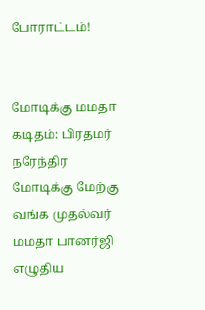போராட்டம்!


மோடிக்கு மமதா கடிதம்: பிரதமர் நரேந்திர மோடிக்கு மேற்கு வங்க முதல்வர் மமதா பானர்ஜி எழுதிய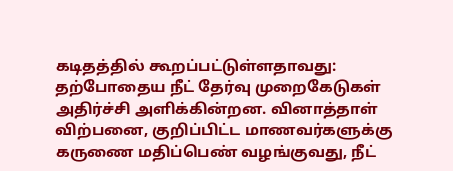கடிதத்தில் கூறப்பட்டுள்ளதாவது: தற்போதைய நீட் தேர்வு முறைகேடுகள் அதிர்ச்சி அளிக்கின்றன. வினாத்தாள் விற்பனை, குறிப்பிட்ட மாணவர்களுக்கு கருணை மதிப்பெண் வழங்குவது, நீட்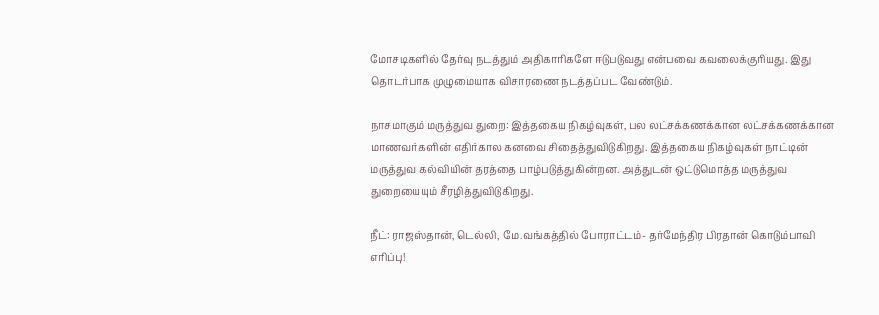மோசடிகளில் தேர்வு நடத்தும் அதிகாரிகளே ஈடுபடுவது என்பவை கவலைக்குரியது. இது தொடர்பாக முழுமையாக விசாரணை நடத்தப்பட வேண்டும்.

நாசமாகும் மருத்துவ துறை: இத்தகைய நிகழ்வுகள், பல லட்சக்கணக்கான லட்சக்கணக்கான மாணவர்களின் எதிர்கால கனவை சிதைத்துவிடுகிறது. இத்தகைய நிகழ்வுகள் நாட்டின் மருத்துவ கல்வியின் தரத்தை பாழ்படுத்துகின்றன. அத்துடன் ஒட்டுமொத்த மருத்துவ துறையையும் சீரழித்துவிடுகிறது.

நீட்: ராஜஸ்தான், டெல்லி, மே.வங்கத்தில் போராட்டம்- தர்மேந்திர பிரதான் கொடும்பாவி எரிப்பு!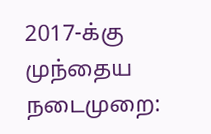2017-க்கு முந்தைய நடைமுறை: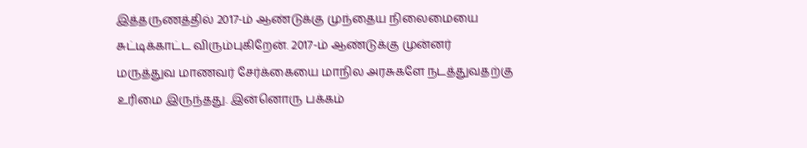இத்தருணத்தில் 2017-ம் ஆண்டுக்கு முந்தைய நிலைமையை சுட்டிக்காட்ட விரும்புகிறேன். 2017-ம் ஆண்டுக்கு முன்னர் மருத்துவ மாணவர் சேர்க்கையை மாநில அரசுகளே நடத்துவதற்கு உரிமை இருந்தது. இன்னொரு பக்கம்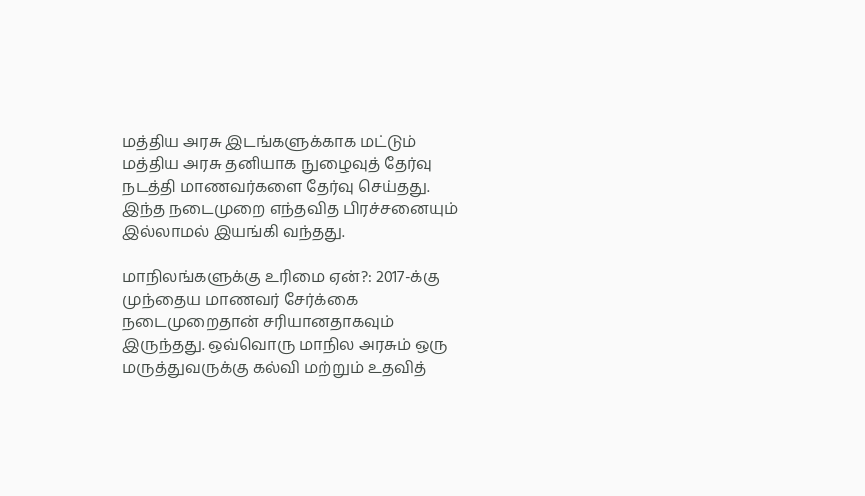மத்திய அரசு இடங்களுக்காக மட்டும் மத்திய அரசு தனியாக நுழைவுத் தேர்வு நடத்தி மாணவர்களை தேர்வு செய்தது. இந்த நடைமுறை எந்தவித பிரச்சனையும் இல்லாமல் இயங்கி வந்தது.

மாநிலங்களுக்கு உரிமை ஏன்?: 2017-க்கு முந்தைய மாணவர் சேர்க்கை நடைமுறைதான் சரியானதாகவும் இருந்தது. ஒவ்வொரு மாநில அரசும் ஒரு மருத்துவருக்கு கல்வி மற்றும் உதவித்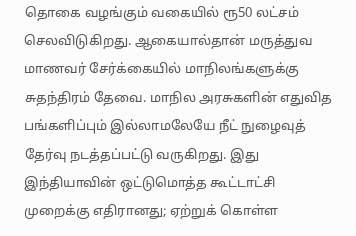தொகை வழங்கும் வகையில் ரூ50 லட்சம் செலவிடுகிறது. ஆகையால்தான் மருத்துவ மாணவர் சேர்க்கையில் மாநிலங்களுக்கு சுதந்திரம் தேவை. மாநில அரசுகளின் எதுவித பங்களிப்பும் இல்லாமலேயே நீட் நுழைவுத் தேர்வு நடத்தப்பட்டு வருகிறது. இது இந்தியாவின் ஒட்டுமொத்த கூட்டாட்சி முறைக்கு எதிரானது; ஏற்றுக் கொள்ள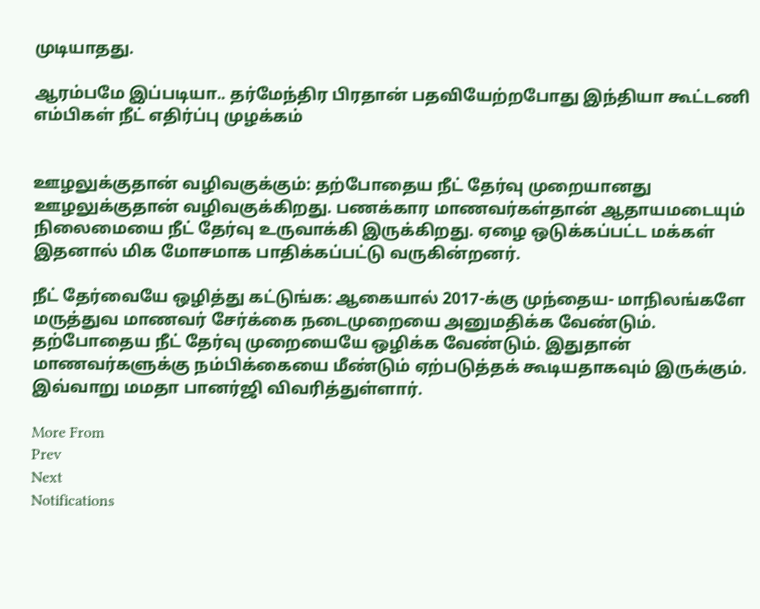முடியாதது.

ஆரம்பமே இப்படியா.. தர்மேந்திர பிரதான் பதவியேற்றபோது இந்தியா கூட்டணி எம்பிகள் நீட் எதிர்ப்பு முழக்கம்


ஊழலுக்குதான் வழிவகுக்கும்: தற்போதைய நீட் தேர்வு முறையானது ஊழலுக்குதான் வழிவகுக்கிறது. பணக்கார மாணவர்கள்தான் ஆதாயமடையும் நிலைமையை நீட் தேர்வு உருவாக்கி இருக்கிறது. ஏழை ஒடுக்கப்பட்ட மக்கள் இதனால் மிக மோசமாக பாதிக்கப்பட்டு வருகின்றனர்.

நீட் தேர்வையே ஒழித்து கட்டுங்க: ஆகையால் 2017-க்கு முந்தைய- மாநிலங்களே மருத்துவ மாணவர் சேர்க்கை நடைமுறையை அனுமதிக்க வேண்டும். தற்போதைய நீட் தேர்வு முறையையே ஒழிக்க வேண்டும். இதுதான் மாணவர்களுக்கு நம்பிக்கையை மீண்டும் ஏற்படுத்தக் கூடியதாகவும் இருக்கும். இவ்வாறு மமதா பானர்ஜி விவரித்துள்ளார்.

More From
Prev
Next
Notifications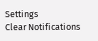Settings
Clear Notifications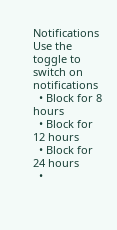Notifications
Use the toggle to switch on notifications
  • Block for 8 hours
  • Block for 12 hours
  • Block for 24 hours
  •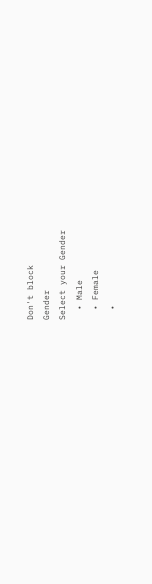Don't block
Gender
Select your Gender
  • Male
  • Female
  •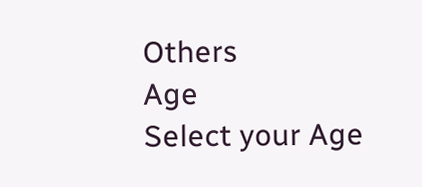Others
Age
Select your Age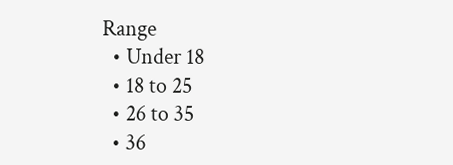Range
  • Under 18
  • 18 to 25
  • 26 to 35
  • 36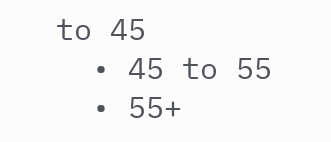to 45
  • 45 to 55
  • 55+